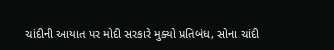ચાંદીની આયાત પર મોદી સરકારે મુક્યો પ્રતિબંધ, સોના ચાંદી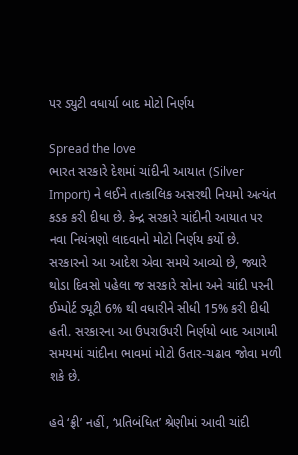પર ડ્યુટી વધાર્યા બાદ મોટો નિર્ણય

Spread the love
ભારત સરકારે દેશમાં ચાંદીની આયાત (Silver Import) ને લઈને તાત્કાલિક અસરથી નિયમો અત્યંત કડક કરી દીધા છે. કેન્દ્ર સરકારે ચાંદીની આયાત પર નવા નિયંત્રણો લાદવાનો મોટો નિર્ણય કર્યો છે. સરકારનો આ આદેશ એવા સમયે આવ્યો છે, જ્યારે થોડા દિવસો પહેલા જ સરકારે સોના અને ચાંદી પરની ઈમ્પોર્ટ ડ્યૂટી 6% થી વધારીને સીધી 15% કરી દીધી હતી. સરકારના આ ઉપરાઉપરી નિર્ણયો બાદ આગામી સમયમાં ચાંદીના ભાવમાં મોટો ઉતાર-ચઢાવ જોવા મળી શકે છે.

હવે ‘ફ્રી’ નહીં, ‘પ્રતિબંધિત’ શ્રેણીમાં આવી ચાંદી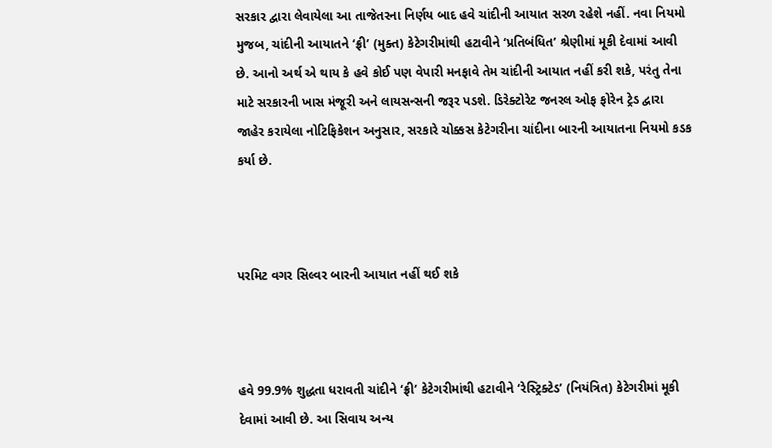સરકાર દ્વારા લેવાયેલા આ તાજેતરના નિર્ણય બાદ હવે ચાંદીની આયાત સરળ રહેશે નહીં. નવા નિયમો મુજબ, ચાંદીની આયાતને ‘ફ્રી’ (મુક્ત) કેટેગરીમાંથી હટાવીને ‘પ્રતિબંધિત’ શ્રેણીમાં મૂકી દેવામાં આવી છે. આનો અર્થ એ થાય કે હવે કોઈ પણ વેપારી મનફાવે તેમ ચાંદીની આયાત નહીં કરી શકે, પરંતુ તેના માટે સરકારની ખાસ મંજૂરી અને લાયસન્સની જરૂર પડશે. ડિરેક્ટોરેટ જનરલ ઓફ ફોરેન ટ્રેડ દ્વારા જાહેર કરાયેલા નોટિફિકેશન અનુસાર, સરકારે ચોક્કસ કેટેગરીના ચાંદીના બારની આયાતના નિયમો કડક કર્યા છે.



પરમિટ વગર સિલ્વર બારની આયાત નહીં થઈ શકે



હવે 99.9% શુદ્ધતા ધરાવતી ચાંદીને ‘ફ્રી’ કેટેગરીમાંથી હટાવીને ‘રેસ્ટ્રિક્ટેડ’ (નિયંત્રિત) કેટેગરીમાં મૂકી દેવામાં આવી છે. આ સિવાય અન્ય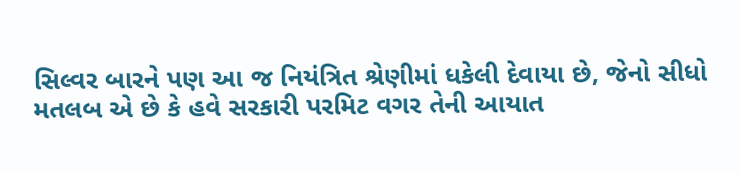સિલ્વર બારને પણ આ જ નિયંત્રિત શ્રેણીમાં ધકેલી દેવાયા છે, જેનો સીધો મતલબ એ છે કે હવે સરકારી પરમિટ વગર તેની આયાત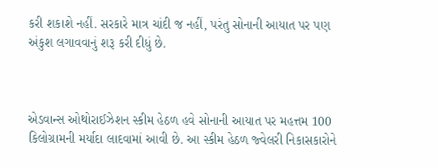કરી શકાશે નહીં. સરકારે માત્ર ચાંદી જ નહીં, પરંતુ સોનાની આયાત પર પણ અંકુશ લગાવવાનું શરૂ કરી દીધું છે.



એડવાન્સ ઓથોરાઈઝેશન સ્કીમ હેઠળ હવે સોનાની આયાત પર મહત્તમ 100 કિલોગ્રામની મર્યાદા લાદવામાં આવી છે. આ સ્કીમ હેઠળ જ્વેલરી નિકાસકારોને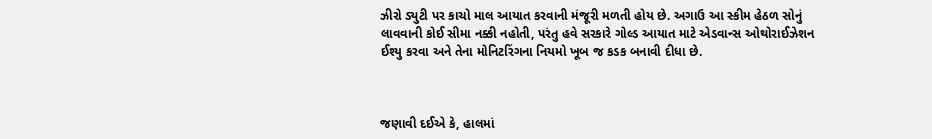ઝીરો ડ્યુટી પર કાચો માલ આયાત કરવાની મંજૂરી મળતી હોય છે. અગાઉ આ સ્કીમ હેઠળ સોનું લાવવાની કોઈ સીમા નક્કી નહોતી, પરંતુ હવે સરકારે ગોલ્ડ આયાત માટે એડવાન્સ ઓથોરાઈઝેશન ઈશ્યુ કરવા અને તેના મોનિટરિંગના નિયમો ખૂબ જ કડક બનાવી દીધા છે.



જણાવી દઈએ કે, હાલમાં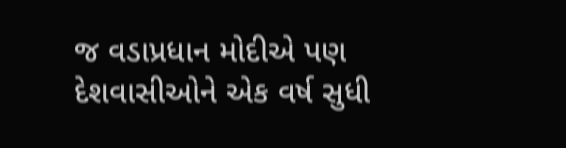જ વડાપ્રધાન મોદીએ પણ દેશવાસીઓને એક વર્ષ સુધી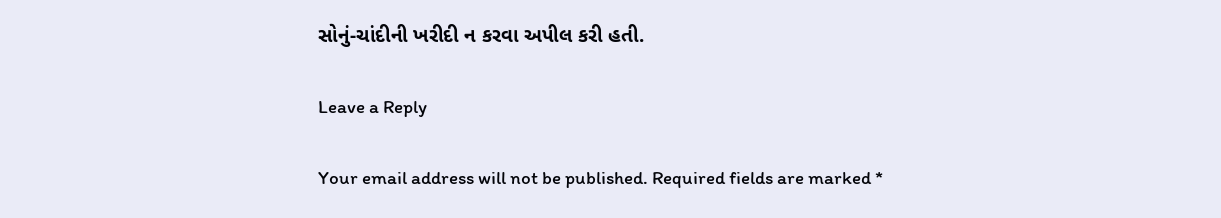સોનું-ચાંદીની ખરીદી ન કરવા અપીલ કરી હતી.

Leave a Reply

Your email address will not be published. Required fields are marked *